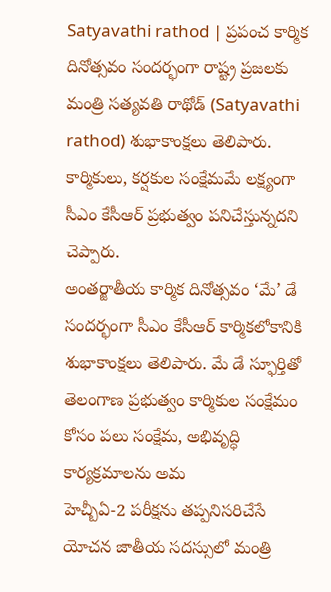Satyavathi rathod | ప్రపంచ కార్మిక దినోత్సవం సందర్భంగా రాష్ట్ర ప్రజలకు మంత్రి సత్యవతి రాథోడ్ (Satyavathi rathod) శుభాకాంక్షలు తెలిపారు. కార్మికులు, కర్షకుల సంక్షేమమే లక్ష్యంగా సీఎం కేసీఆర్ ప్రభుత్వం పనిచేస్తున్నదని చెప్పారు.
అంతర్జాతీయ కార్మిక దినోత్సవం ‘మే’ డే సందర్భంగా సీఎం కేసీఆర్ కార్మికలోకానికి శుభాకాంక్షలు తెలిపారు. మే డే స్ఫూర్తితో తెలంగాణ ప్రభుత్వం కార్మికుల సంక్షేమం కోసం పలు సంక్షేమ, అభివృద్ధి కార్యక్రమాలను అమ
హెచ్బీఏ-2 పరీక్షను తప్పనిసరిచేసే యోచన జాతీయ సదస్సులో మంత్రి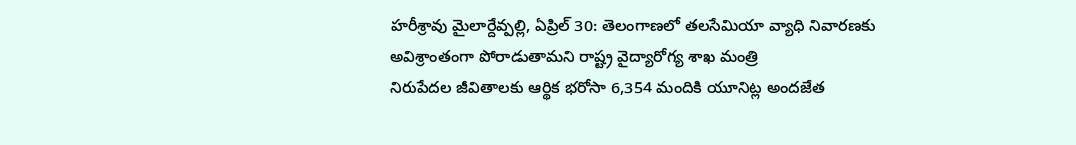హరీశ్రావు మైలార్దేవ్పల్లి, ఏప్రిల్ 30: తెలంగాణలో తలసేమియా వ్యాధి నివారణకు అవిశ్రాంతంగా పోరాడుతామని రాష్ట్ర వైద్యారోగ్య శాఖ మంత్రి
నిరుపేదల జీవితాలకు ఆర్థిక భరోసా 6,354 మందికి యూనిట్ల అందజేత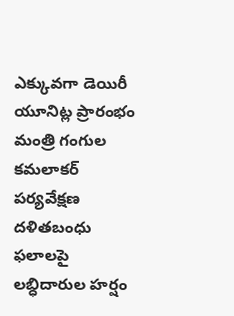ఎక్కువగా డెయిరీ యూనిట్ల ప్రారంభం మంత్రి గంగుల కమలాకర్ పర్యవేక్షణ దళితబంధు ఫలాలపై లబ్ధిదారుల హర్షం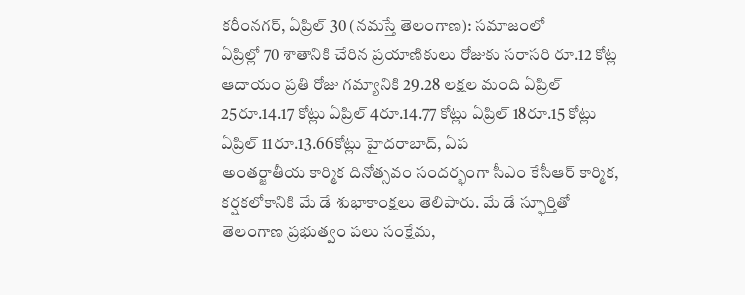కరీంనగర్, ఏప్రిల్ 30 (నమస్తే తెలంగాణ): సమాజంలో
ఏప్రిల్లో 70 శాతానికి చేరిన ప్రయాణికులు రోజుకు సరాసరి రూ.12 కోట్ల ఆదాయం ప్రతి రోజు గమ్యానికి 29.28 లక్షల మంది ఏప్రిల్ 25రూ.14.17 కోట్లు ఏప్రిల్ 4రూ.14.77 కోట్లు ఏప్రిల్ 18రూ.15 కోట్లు ఏప్రిల్ 11రూ.13.66కోట్లు హైదరాబాద్, ఏప
అంతర్జాతీయ కార్మిక దినోత్సవం సందర్భంగా సీఎం కేసీఆర్ కార్మిక, కర్షకలోకానికి మే డే శుభాకాంక్షలు తెలిపారు. మే డే స్ఫూర్తితో తెలంగాణ ప్రభుత్వం పలు సంక్షేమ,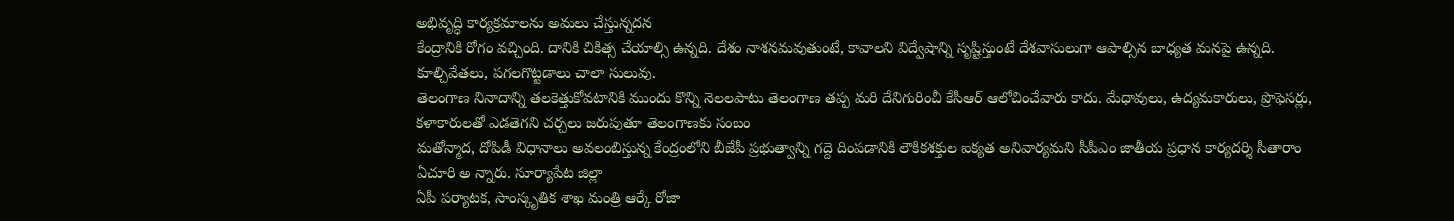అభివృద్ధి కార్యక్రమాలను అమలు చేస్తున్నదన
కేంద్రానికి రోగం వచ్చింది. దానికి చికిత్స చేయాల్సి ఉన్నది. దేశం నాశనమవుతుంటే, కావాలని విద్వేషాన్ని సృష్టిస్తుంటే దేశవాసులుగా ఆపాల్సిన బాధ్యత మనపై ఉన్నది. కూల్చివేతలు, పగలగొట్టడాలు చాలా సులువు.
తెలంగాణ నినాదాన్ని తలకెత్తుకోవటానికి ముందు కొన్ని నెలలపాటు తెలంగాణ తప్ప మరి దేనిగురించీ కేసీఆర్ ఆలోచించేవారు కాదు. మేధావులు, ఉద్యమకారులు, ప్రొఫెసర్లు, కళాకారులతో ఎడతెగని చర్చలు జరుపుతూ తెలంగాణకు సంబం
మతోన్మాద, దోపిడీ విధానాలు అవలంబిస్తున్న కేంద్రంలోని బీజేపీ ప్రభుత్వాన్ని గద్దె దింపడానికి లౌకికశక్తుల ఐక్యత అనివార్యమని సీపీఎం జాతీయ ప్రధాన కార్యదర్శి సీతారాం ఏచూరి అ న్నారు. సూర్యాపేట జిల్లా
ఏపీ పర్యాటక, సాంస్కృతిక శాఖ మంత్రి ఆర్కే రోజా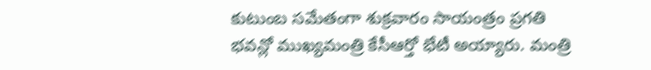కుటుంబ సమేతంగా శుక్రవారం సాయంత్రం ప్రగతి భవన్లో ముఖ్యమంత్రి కేసీఆర్తో భేటీ అయ్యారు. మంత్రి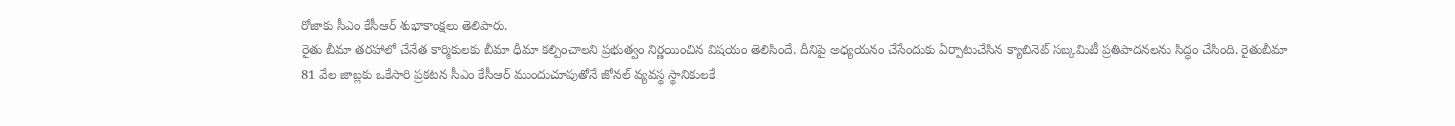రోజాకు సీఎం కేసీఆర్ శుభాకాంక్షలు తెలిపారు.
రైతు బీమా తరహాలో చేనేత కార్మికులకు బీమా ధీమా కల్పించాలని ప్రభుత్వం నిర్ణయించిన విషయం తెలిసిందే. దీనిపై అధ్యయనం చేసేందుకు ఏర్పాటుచేసిన క్యాబినెట్ సబ్కమిటీ ప్రతిపాదనలను సిద్ధం చేసింది. రైతుబీమా
81 వేల జాబ్లకు ఒకేసారి ప్రకటన సీఎం కేసీఆర్ ముందుచూపుతోనే జోనల్ వ్యవస్థ స్థానికులకే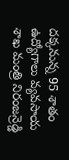దక్కనున్న 95 శాతం ఉద్యోగాలు వ్యవసాయ శాఖ మంత్రి నిరంజన్రెడ్డి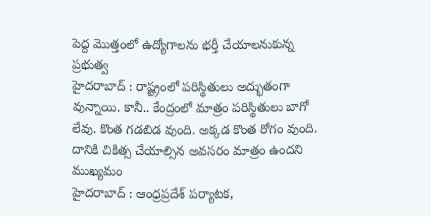పెద్ద మొత్తంలో ఉద్యోగాలను భర్తీ చేయాలనుకున్న ప్రభుత్వ
హైదరాబాద్ : రాష్ట్రంలో పరిస్థితులు అద్భుతంగా వున్నాయి. కానీ.. కేంద్రంలో మాత్రం పరిస్థితులు బాగో లేవు. కొంత గడబిడ వుంది. అక్కడ కొంత రోగం వుంది. దానికి చికిత్స చేయాల్సిన అవసరం మాత్రం ఉందని ముఖ్యమం
హైదరాబాద్ : ఆంధ్రప్రదేశ్ పర్యాటక,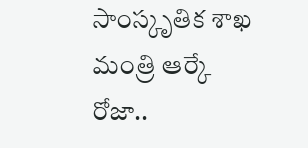సాంస్కృతిక శాఖ మంత్రి ఆర్కే రోజా..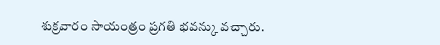శుక్రవారం సాయంత్రం ప్రగతి భవన్కు వచ్చారు.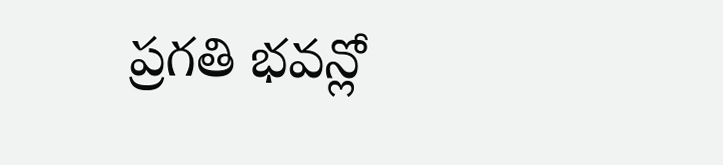ప్రగతి భవన్లో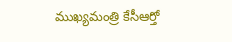ముఖ్యమంత్రి కేసీఆర్తో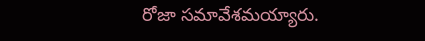రోజా సమావేశమయ్యారు.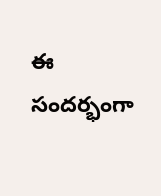ఈ సందర్భంగా